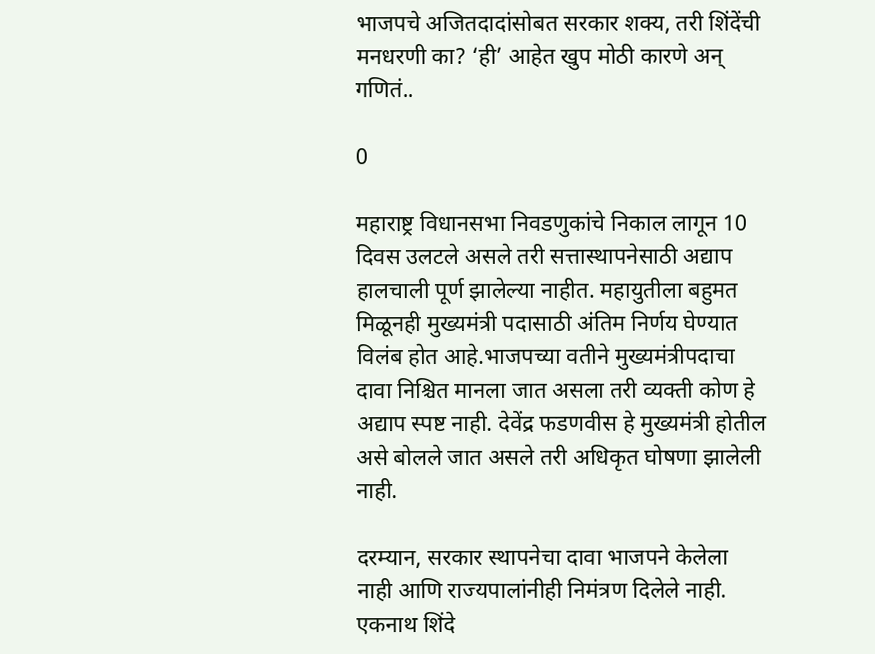भाजपचे अजितदादांसोबत सरकार शक्य, तरी शिंदेंची मनधरणी का? ‘ही’ आहेत खुप मोठी कारणे अन् गणितं..

0

महाराष्ट्र विधानसभा निवडणुकांचे निकाल लागून 10 दिवस उलटले असले तरी सत्तास्थापनेसाठी अद्याप हालचाली पूर्ण झालेल्या नाहीत. महायुतीला बहुमत मिळूनही मुख्यमंत्री पदासाठी अंतिम निर्णय घेण्यात विलंब होत आहे.भाजपच्या वतीने मुख्यमंत्रीपदाचा दावा निश्चित मानला जात असला तरी व्यक्ती कोण हे अद्याप स्पष्ट नाही. देवेंद्र फडणवीस हे मुख्यमंत्री होतील असे बोलले जात असले तरी अधिकृत घोषणा झालेली नाही.

दरम्यान, सरकार स्थापनेचा दावा भाजपने केलेला नाही आणि राज्यपालांनीही निमंत्रण दिलेले नाही. एकनाथ शिंदे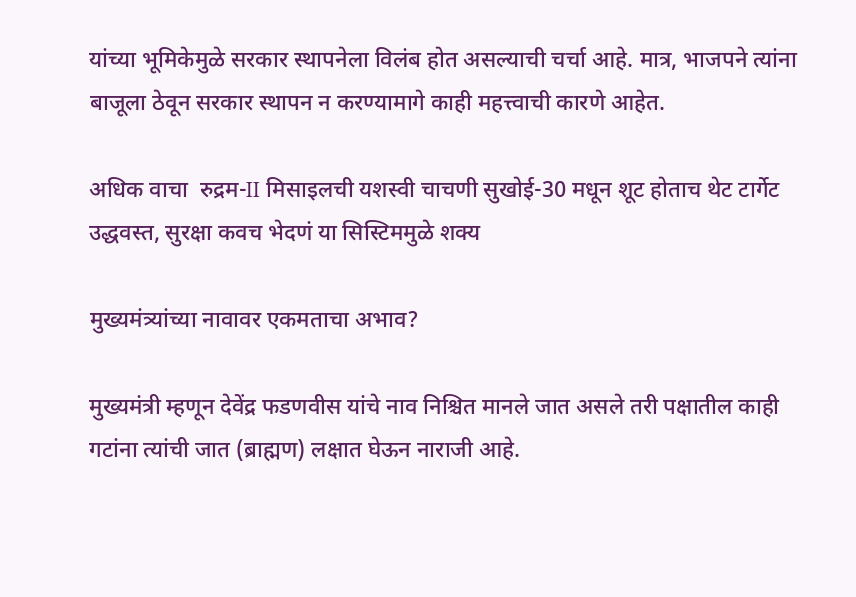यांच्या भूमिकेमुळे सरकार स्थापनेला विलंब होत असल्याची चर्चा आहे. मात्र, भाजपने त्यांना बाजूला ठेवून सरकार स्थापन न करण्यामागे काही महत्त्वाची कारणे आहेत.

अधिक वाचा  रुद्रम-II मिसाइलची यशस्वी चाचणी सुखोई-30 मधून शूट होताच थेट टार्गेट उद्धवस्त, सुरक्षा कवच भेदणं या सिस्टिममुळे शक्य

मुख्यमंत्र्यांच्या नावावर एकमताचा अभाव?

मुख्यमंत्री म्हणून देवेंद्र फडणवीस यांचे नाव निश्चित मानले जात असले तरी पक्षातील काही गटांना त्यांची जात (ब्राह्मण) लक्षात घेऊन नाराजी आहे.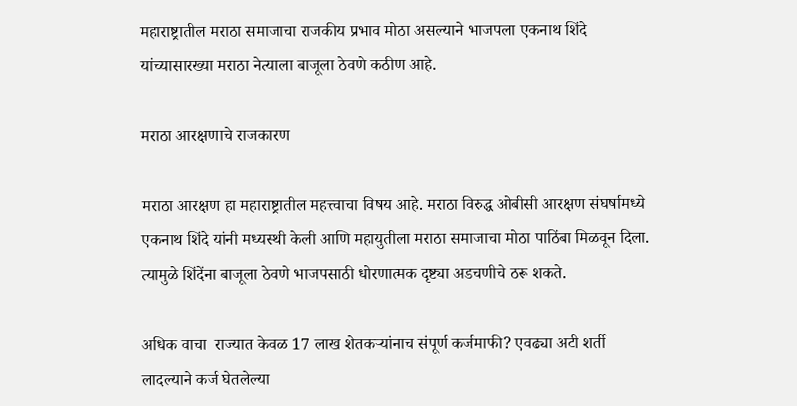महाराष्ट्रातील मराठा समाजाचा राजकीय प्रभाव मोठा असल्याने भाजपला एकनाथ शिंदे यांच्यासारख्या मराठा नेत्याला बाजूला ठेवणे कठीण आहे.

मराठा आरक्षणाचे राजकारण

मराठा आरक्षण हा महाराष्ट्रातील महत्त्वाचा विषय आहे. मराठा विरुद्ध ओबीसी आरक्षण संघर्षामध्ये एकनाथ शिंदे यांनी मध्यस्थी केली आणि महायुतीला मराठा समाजाचा मोठा पाठिंबा मिळवून दिला. त्यामुळे शिंदेंना बाजूला ठेवणे भाजपसाठी धोरणात्मक दृष्ट्या अडचणीचे ठरू शकते.

अधिक वाचा  राज्यात केवळ 17 लाख शेतकऱ्यांनाच संपूर्ण कर्जमाफी? एवढ्या अटी शर्ती लादल्याने कर्ज घेतलेल्या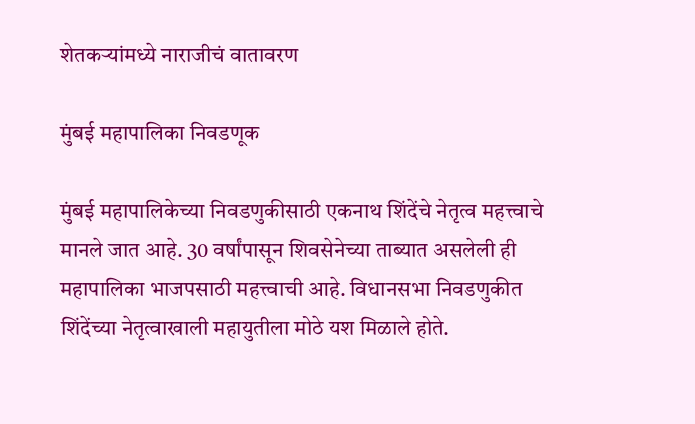शेतकऱ्यांमध्ये नाराजीचं वातावरण

मुंबई महापालिका निवडणूक

मुंबई महापालिकेच्या निवडणुकीसाठी एकनाथ शिंदेंचे नेतृत्व महत्त्वाचे मानले जात आहे. 30 वर्षांपासून शिवसेनेच्या ताब्यात असलेली ही महापालिका भाजपसाठी महत्त्वाची आहे. विधानसभा निवडणुकीत शिंदेंच्या नेतृत्वाखाली महायुतीला मोठे यश मिळाले होते.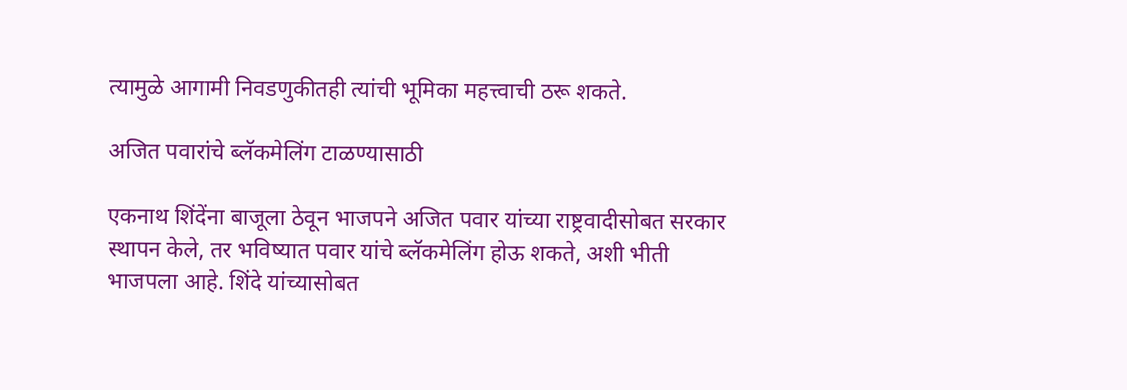त्यामुळे आगामी निवडणुकीतही त्यांची भूमिका महत्त्वाची ठरू शकते.

अजित पवारांचे ब्लॅकमेलिंग टाळण्यासाठी

एकनाथ शिंदेंना बाजूला ठेवून भाजपने अजित पवार यांच्या राष्ट्रवादीसोबत सरकार स्थापन केले, तर भविष्यात पवार यांचे ब्लॅकमेलिंग होऊ शकते, अशी भीती भाजपला आहे. शिंदे यांच्यासोबत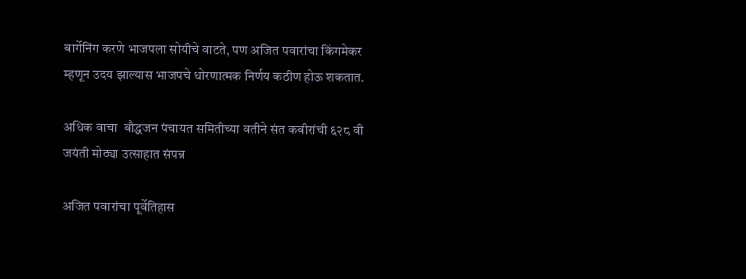बार्गेनिंग करणे भाजपला सोयीचे वाटते, पण अजित पवारांचा किंगमेकर म्हणून उदय झाल्यास भाजपचे धोरणात्मक निर्णय कठीण होऊ शकतात.

अधिक वाचा  बौद्धजन पंचायत समितीच्या वतीने संत कबीरांची ६२८ वी जयंती मोठ्या उत्साहात संपन्न

अजित पवारांचा पूर्वेतिहास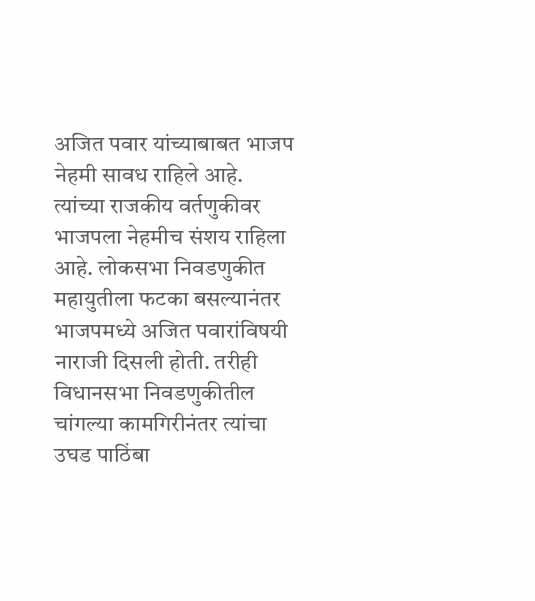अजित पवार यांच्याबाबत भाजप नेहमी सावध राहिले आहे. त्यांच्या राजकीय वर्तणुकीवर भाजपला नेहमीच संशय राहिला आहे. लोकसभा निवडणुकीत महायुतीला फटका बसल्यानंतर भाजपमध्ये अजित पवारांविषयी नाराजी दिसली होती. तरीही विधानसभा निवडणुकीतील चांगल्या कामगिरीनंतर त्यांचा उघड पाठिंबा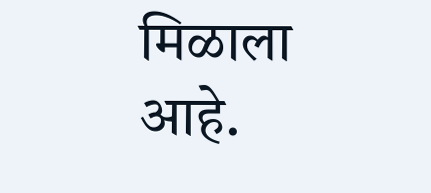मिळाला आहे.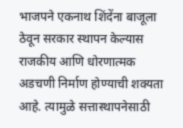भाजपने एकनाथ शिंदेंना बाजूला ठेवून सरकार स्थापन केल्यास राजकीय आणि धोरणात्मक अडचणी निर्माण होण्याची शक्यता आहे. त्यामुळे सत्तास्थापनेसाठी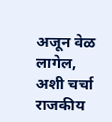अजून वेळ लागेल, अशी चर्चा राजकीय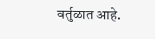वर्तुळात आहे.